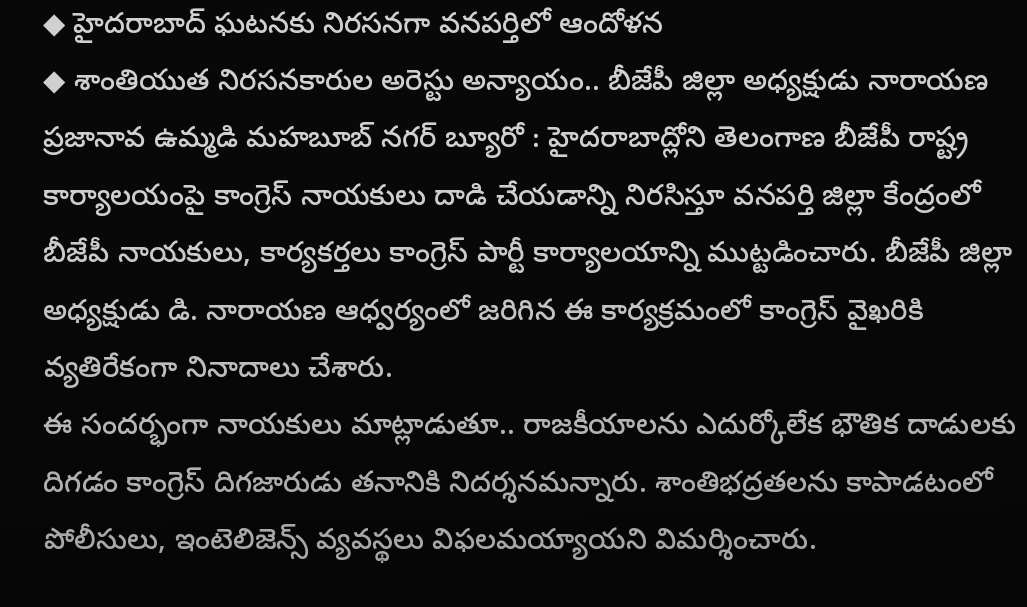◆ హైదరాబాద్ ఘటనకు నిరసనగా వనపర్తిలో ఆందోళన
◆ శాంతియుత నిరసనకారుల అరెస్టు అన్యాయం.. బీజేపీ జిల్లా అధ్యక్షుడు నారాయణ
ప్రజానావ ఉమ్మడి మహబూబ్ నగర్ బ్యూరో : హైదరాబాద్లోని తెలంగాణ బీజేపీ రాష్ట్ర కార్యాలయంపై కాంగ్రెస్ నాయకులు దాడి చేయడాన్ని నిరసిస్తూ వనపర్తి జిల్లా కేంద్రంలో బీజేపీ నాయకులు, కార్యకర్తలు కాంగ్రెస్ పార్టీ కార్యాలయాన్ని ముట్టడించారు. బీజేపీ జిల్లా అధ్యక్షుడు డి. నారాయణ ఆధ్వర్యంలో జరిగిన ఈ కార్యక్రమంలో కాంగ్రెస్ వైఖరికి వ్యతిరేకంగా నినాదాలు చేశారు.
ఈ సందర్భంగా నాయకులు మాట్లాడుతూ.. రాజకీయాలను ఎదుర్కోలేక భౌతిక దాడులకు దిగడం కాంగ్రెస్ దిగజారుడు తనానికి నిదర్శనమన్నారు. శాంతిభద్రతలను కాపాడటంలో పోలీసులు, ఇంటెలిజెన్స్ వ్యవస్థలు విఫలమయ్యాయని విమర్శించారు.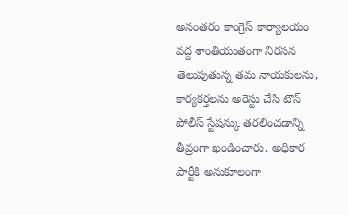అనంతరం కాంగ్రెస్ కార్యాలయం వద్ద శాంతియుతంగా నిరసన తెలుపుతున్న తమ నాయకులను, కార్యకర్తలను అరెస్టు చేసి టౌన్ పోలీస్ స్టేషన్కు తరలించడాన్ని తీవ్రంగా ఖండించారు. అధికార పార్టీకి అనుకూలంగా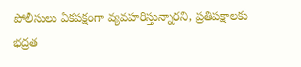పోలీసులు ఏకపక్షంగా వ్యవహరిస్తున్నారని, ప్రతిపక్షాలకు భద్రత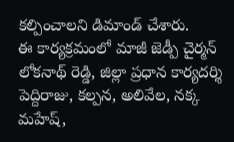కల్పించాలని డిమాండ్ చేశారు.
ఈ కార్యక్రమంలో మాజీ జెడ్పీ చైర్మన్ లోకనాథ్ రెడ్డి, జిల్లా ప్రధాన కార్యదర్శి పెద్దిరాజు, కల్పన, అలివేల, నక్క మహేష్,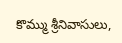కొమ్ము శ్రీనివాసులు,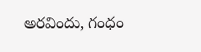అరవిందు, గంధం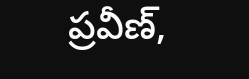ప్రవీణ్,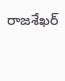రాజశేఖర్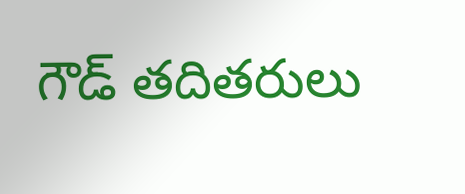గౌడ్ తదితరులు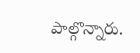పాల్గొన్నారు.